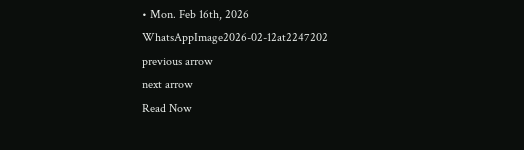• Mon. Feb 16th, 2026
WhatsAppImage2026-02-12at2247202
previous arrow
next arrow
Read Now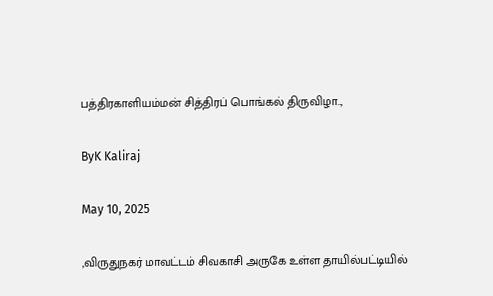பத்திரகாளியம்மன் சித்திரப் பொங்கல் திருவிழா..,

ByK Kaliraj

May 10, 2025

,விருதுநகர் மாவட்டம் சிவகாசி அருகே உள்ள தாயில்பட்டியில்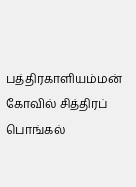பத்திரகாளியம்மன் கோவில் சித்திரப் பொங்கல்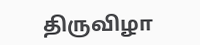திருவிழா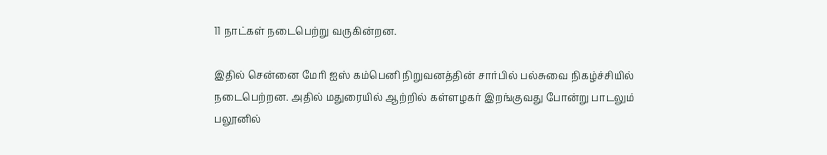11 நாட்கள் நடைபெற்று வருகின்றன.

இதில் சென்னை மேரி ஐஸ் கம்பெனி நிறுவனத்தின் சார்பில் பல்சுவை நிகழ்ச்சியில் நடைபெற்றன. அதில் மதுரையில் ஆற்றில் கள்ளழகர் இறங்குவது போன்று பாடலும் பலூனில்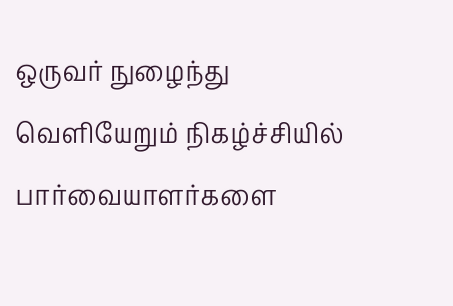ஒருவர் நுழைந்து வெளியேறும் நிகழ்ச்சியில் பார்வையாளர்களை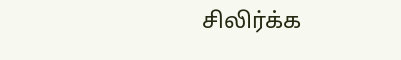சிலிர்க்க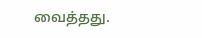வைத்தது.